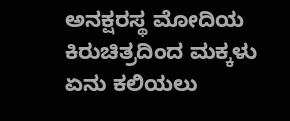ಅನಕ್ಷರಸ್ಥ ಮೋದಿಯ ಕಿರುಚಿತ್ರದಿಂದ ಮಕ್ಕಳು ಏನು ಕಲಿಯಲು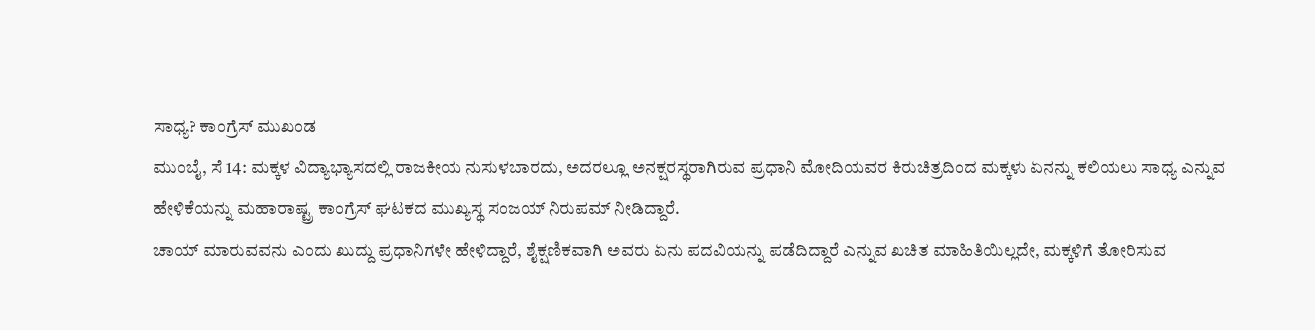ಸಾಧ್ಯ? ಕಾಂಗ್ರೆಸ್ ಮುಖಂಡ
ಮುಂಬೈ, ಸೆ 14: ಮಕ್ಕಳ ವಿದ್ಯಾಭ್ಯಾಸದಲ್ಲಿ ರಾಜಕೀಯ ನುಸುಳಬಾರದು, ಅದರಲ್ಲೂ ಅನಕ್ಷರಸ್ಥರಾಗಿರುವ ಪ್ರಧಾನಿ ಮೋದಿಯವರ ಕಿರುಚಿತ್ರದಿಂದ ಮಕ್ಕಳು ಏನನ್ನು ಕಲಿಯಲು ಸಾಧ್ಯ ಎನ್ನುವ ಹೇಳಿಕೆಯನ್ನು ಮಹಾರಾಷ್ಟ್ರ ಕಾಂಗ್ರೆಸ್ ಘಟಕದ ಮುಖ್ಯಸ್ಥ ಸಂಜಯ್ ನಿರುಪಮ್ ನೀಡಿದ್ದಾರೆ.
ಚಾಯ್ ಮಾರುವವನು ಎಂದು ಖುದ್ದು ಪ್ರಧಾನಿಗಳೇ ಹೇಳಿದ್ದಾರೆ, ಶೈಕ್ಷಣಿಕವಾಗಿ ಅವರು ಏನು ಪದವಿಯನ್ನು ಪಡೆದಿದ್ದಾರೆ ಎನ್ನುವ ಖಚಿತ ಮಾಹಿತಿಯಿಲ್ಲದೇ, ಮಕ್ಕಳಿಗೆ ತೋರಿಸುವ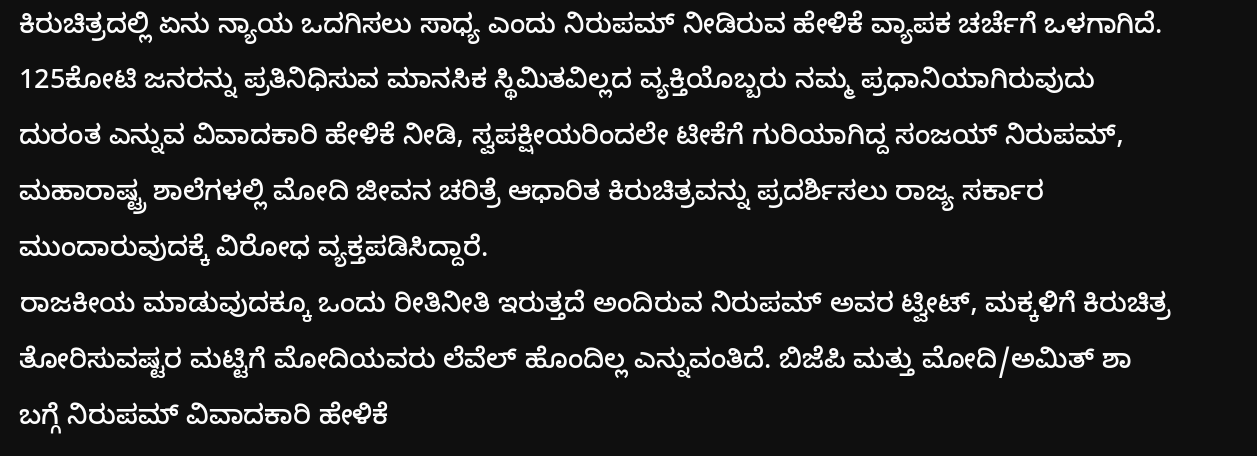ಕಿರುಚಿತ್ರದಲ್ಲಿ ಏನು ನ್ಯಾಯ ಒದಗಿಸಲು ಸಾಧ್ಯ ಎಂದು ನಿರುಪಮ್ ನೀಡಿರುವ ಹೇಳಿಕೆ ವ್ಯಾಪಕ ಚರ್ಚೆಗೆ ಒಳಗಾಗಿದೆ.
125ಕೋಟಿ ಜನರನ್ನು ಪ್ರತಿನಿಧಿಸುವ ಮಾನಸಿಕ ಸ್ಥಿಮಿತವಿಲ್ಲದ ವ್ಯಕ್ತಿಯೊಬ್ಬರು ನಮ್ಮ ಪ್ರಧಾನಿಯಾಗಿರುವುದು ದುರಂತ ಎನ್ನುವ ವಿವಾದಕಾರಿ ಹೇಳಿಕೆ ನೀಡಿ, ಸ್ವಪಕ್ಷೀಯರಿಂದಲೇ ಟೀಕೆಗೆ ಗುರಿಯಾಗಿದ್ದ ಸಂಜಯ್ ನಿರುಪಮ್, ಮಹಾರಾಷ್ಟ್ರ ಶಾಲೆಗಳಲ್ಲಿ ಮೋದಿ ಜೀವನ ಚರಿತ್ರೆ ಆಧಾರಿತ ಕಿರುಚಿತ್ರವನ್ನು ಪ್ರದರ್ಶಿಸಲು ರಾಜ್ಯ ಸರ್ಕಾರ ಮುಂದಾರುವುದಕ್ಕೆ ವಿರೋಧ ವ್ಯಕ್ತಪಡಿಸಿದ್ದಾರೆ.
ರಾಜಕೀಯ ಮಾಡುವುದಕ್ಕೂ ಒಂದು ರೀತಿನೀತಿ ಇರುತ್ತದೆ ಅಂದಿರುವ ನಿರುಪಮ್ ಅವರ ಟ್ವೀಟ್, ಮಕ್ಕಳಿಗೆ ಕಿರುಚಿತ್ರ ತೋರಿಸುವಷ್ಟರ ಮಟ್ಟಿಗೆ ಮೋದಿಯವರು ಲೆವೆಲ್ ಹೊಂದಿಲ್ಲ ಎನ್ನುವಂತಿದೆ. ಬಿಜೆಪಿ ಮತ್ತು ಮೋದಿ/ಅಮಿತ್ ಶಾ ಬಗ್ಗೆ ನಿರುಪಮ್ ವಿವಾದಕಾರಿ ಹೇಳಿಕೆ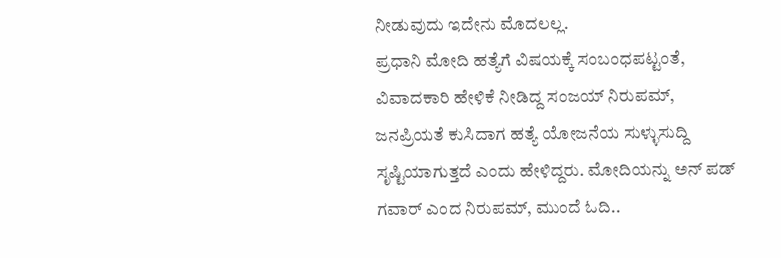ನೀಡುವುದು ಇದೇನು ಮೊದಲಲ್ಲ.
ಪ್ರಧಾನಿ ಮೋದಿ ಹತ್ಯೆಗೆ ವಿಷಯಕ್ಕೆ ಸಂಬಂಧಪಟ್ಟಂತೆ, ವಿವಾದಕಾರಿ ಹೇಳಿಕೆ ನೀಡಿದ್ದ ಸಂಜಯ್ ನಿರುಪಮ್, ಜನಪ್ರಿಯತೆ ಕುಸಿದಾಗ ಹತ್ಯೆ ಯೋಜನೆಯ ಸುಳ್ಳುಸುದ್ದಿ ಸೃಷ್ಟಿಯಾಗುತ್ತದೆ ಎಂದು ಹೇಳಿದ್ದರು. ಮೋದಿಯನ್ನು ಅನ್ ಪಡ್ ಗವಾರ್ ಎಂದ ನಿರುಪಮ್, ಮುಂದೆ ಓದಿ..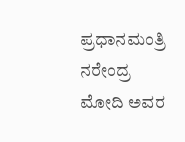ಪ್ರಧಾನಮಂತ್ರಿ ನರೇಂದ್ರ ಮೋದಿ ಅವರ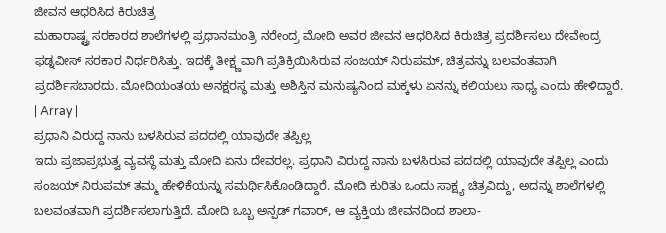ಜೀವನ ಆಧರಿಸಿದ ಕಿರುಚಿತ್ರ
ಮಹಾರಾಷ್ಟ್ರ ಸರಕಾರದ ಶಾಲೆಗಳಲ್ಲಿ ಪ್ರಧಾನಮಂತ್ರಿ ನರೇಂದ್ರ ಮೋದಿ ಅವರ ಜೀವನ ಆಧರಿಸಿದ ಕಿರುಚಿತ್ರ ಪ್ರದರ್ಶಿಸಲು ದೇವೇಂದ್ರ ಫಡ್ನವೀಸ್ ಸರಕಾರ ನಿರ್ಧರಿಸಿತ್ತು. ಇದಕ್ಕೆ ತೀಕ್ಷ್ಣವಾಗಿ ಪ್ರತಿಕ್ರಿಯಿಸಿರುವ ಸಂಜಯ್ ನಿರುಪಮ್, ಚಿತ್ರವನ್ನು ಬಲವಂತವಾಗಿ ಪ್ರದರ್ಶಿಸಬಾರದು. ಮೋದಿಯಂತಯ ಅನಕ್ಷರಸ್ಥ ಮತ್ತು ಅಶಿಸ್ತಿನ ಮನುಷ್ಯನಿಂದ ಮಕ್ಕಳು ಏನನ್ನು ಕಲಿಯಲು ಸಾಧ್ಯ ಎಂದು ಹೇಳಿದ್ದಾರೆ.
| Array |
ಪ್ರಧಾನಿ ವಿರುದ್ದ ನಾನು ಬಳಸಿರುವ ಪದದಲ್ಲಿ ಯಾವುದೇ ತಪ್ಪಿಲ್ಲ
ಇದು ಪ್ರಜಾಪ್ರಭುತ್ವ ವ್ಯವಸ್ಥೆ ಮತ್ತು ಮೋದಿ ಏನು ದೇವರಲ್ಲ. ಪ್ರಧಾನಿ ವಿರುದ್ದ ನಾನು ಬಳಸಿರುವ ಪದದಲ್ಲಿ ಯಾವುದೇ ತಪ್ಪಿಲ್ಲ ಎಂದು ಸಂಜಯ್ ನಿರುಪಮ್ ತಮ್ಮ ಹೇಳಿಕೆಯನ್ನು ಸಮರ್ಥಿಸಿಕೊಂಡಿದ್ದಾರೆ. ಮೋದಿ ಕುರಿತು ಒಂದು ಸಾಕ್ಷ್ಯ ಚಿತ್ರವಿದ್ದು, ಅದನ್ನು ಶಾಲೆಗಳಲ್ಲಿ ಬಲವಂತವಾಗಿ ಪ್ರದರ್ಶಿಸಲಾಗುತ್ತಿದೆ. ಮೋದಿ ಒಬ್ಬ ಅನ್ಪಡ್ ಗವಾರ್, ಆ ವ್ಯಕ್ತಿಯ ಜೀವನದಿಂದ ಶಾಲಾ-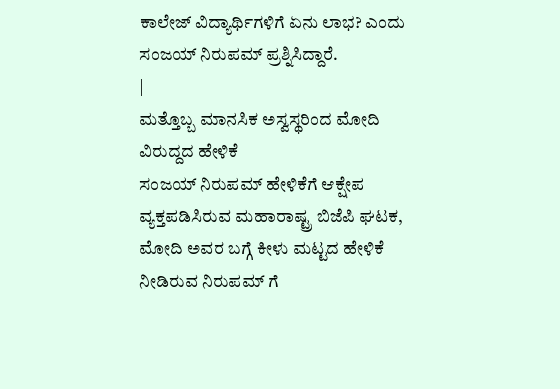ಕಾಲೇಜ್ ವಿದ್ಯಾರ್ಥಿಗಳಿಗೆ ಏನು ಲಾಭ? ಎಂದು ಸಂಜಯ್ ನಿರುಪಮ್ ಪ್ರಶ್ನಿಸಿದ್ದಾರೆ.
|
ಮತ್ತೊಬ್ಬ ಮಾನಸಿಕ ಅಸ್ವಸ್ಥರಿಂದ ಮೋದಿ ವಿರುದ್ದದ ಹೇಳಿಕೆ
ಸಂಜಯ್ ನಿರುಪಮ್ ಹೇಳಿಕೆಗೆ ಆಕ್ಷೇಪ ವ್ಯಕ್ತಪಡಿಸಿರುವ ಮಹಾರಾಷ್ಟ್ರ ಬಿಜೆಪಿ ಘಟಕ, ಮೋದಿ ಅವರ ಬಗ್ಗೆ ಕೀಳು ಮಟ್ಟದ ಹೇಳಿಕೆ ನೀಡಿರುವ ನಿರುಪಮ್ ಗೆ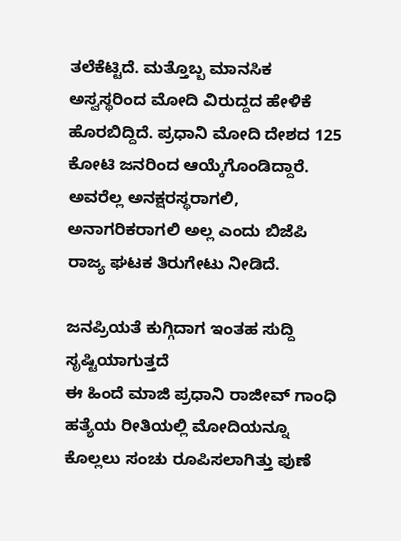ತಲೆಕೆಟ್ಟಿದೆ. ಮತ್ತೊಬ್ಬ ಮಾನಸಿಕ ಅಸ್ವಸ್ಥರಿಂದ ಮೋದಿ ವಿರುದ್ದದ ಹೇಳಿಕೆ ಹೊರಬಿದ್ದಿದೆ. ಪ್ರಧಾನಿ ಮೋದಿ ದೇಶದ 125 ಕೋಟಿ ಜನರಿಂದ ಆಯ್ಕೆಗೊಂಡಿದ್ದಾರೆ. ಅವರೆಲ್ಲ ಅನಕ್ಷರಸ್ಥರಾಗಲಿ, ಅನಾಗರಿಕರಾಗಲಿ ಅಲ್ಲ ಎಂದು ಬಿಜೆಪಿ ರಾಜ್ಯ ಘಟಕ ತಿರುಗೇಟು ನೀಡಿದೆ.

ಜನಪ್ರಿಯತೆ ಕುಗ್ಗಿದಾಗ ಇಂತಹ ಸುದ್ದಿ ಸೃಷ್ಟಿಯಾಗುತ್ತದೆ
ಈ ಹಿಂದೆ ಮಾಜಿ ಪ್ರಧಾನಿ ರಾಜೀವ್ ಗಾಂಧಿ ಹತ್ಯೆಯ ರೀತಿಯಲ್ಲಿ ಮೋದಿಯನ್ನೂ ಕೊಲ್ಲಲು ಸಂಚು ರೂಪಿಸಲಾಗಿತ್ತು ಪುಣೆ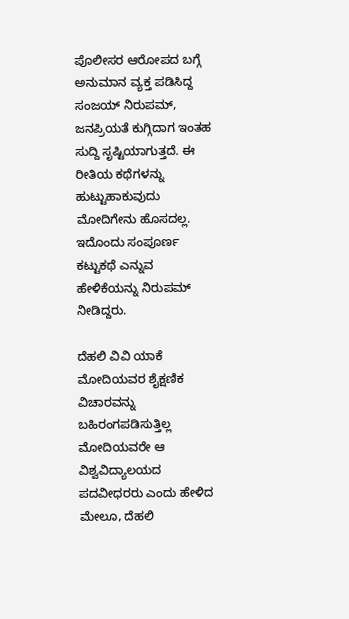ಪೊಲೀಸರ ಆರೋಪದ ಬಗ್ಗೆ ಅನುಮಾನ ವ್ಯಕ್ತ ಪಡಿಸಿದ್ದ ಸಂಜಯ್ ನಿರುಪಮ್, ಜನಪ್ರಿಯತೆ ಕುಗ್ಗಿದಾಗ ಇಂತಹ ಸುದ್ದಿ ಸೃಷ್ಟಿಯಾಗುತ್ತದೆ. ಈ ರೀತಿಯ ಕಥೆಗಳನ್ನು ಹುಟ್ಟುಹಾಕುವುದು ಮೋದಿಗೇನು ಹೊಸದಲ್ಲ. ಇದೊಂದು ಸಂಪೂರ್ಣ ಕಟ್ಟುಕಥೆ ಎನ್ನುವ ಹೇಳಿಕೆಯನ್ನು ನಿರುಪಮ್ ನೀಡಿದ್ದರು.

ದೆಹಲಿ ವಿವಿ ಯಾಕೆ ಮೋದಿಯವರ ಶೈಕ್ಷಣಿಕ ವಿಚಾರವನ್ನು ಬಹಿರಂಗಪಡಿಸುತ್ತಿಲ್ಲ
ಮೋದಿಯವರೇ ಆ ವಿಶ್ವವಿದ್ಯಾಲಯದ ಪದವೀಧರರು ಎಂದು ಹೇಳಿದ ಮೇಲೂ, ದೆಹಲಿ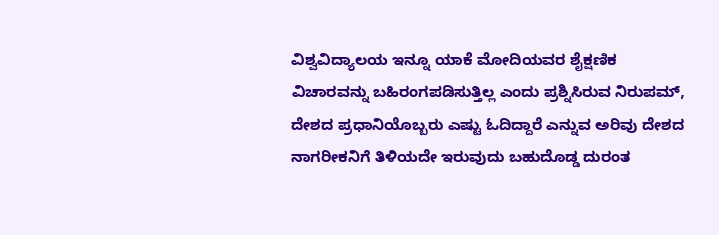ವಿಶ್ವವಿದ್ಯಾಲಯ ಇನ್ನೂ ಯಾಕೆ ಮೋದಿಯವರ ಶೈಕ್ಷಣಿಕ ವಿಚಾರವನ್ನು ಬಹಿರಂಗಪಡಿಸುತ್ತಿಲ್ಲ ಎಂದು ಪ್ರಶ್ನಿಸಿರುವ ನಿರುಪಮ್, ದೇಶದ ಪ್ರಧಾನಿಯೊಬ್ಬರು ಎಷ್ಟು ಓದಿದ್ದಾರೆ ಎನ್ನುವ ಅರಿವು ದೇಶದ ನಾಗರೀಕನಿಗೆ ತಿಳಿಯದೇ ಇರುವುದು ಬಹುದೊಡ್ಡ ದುರಂತ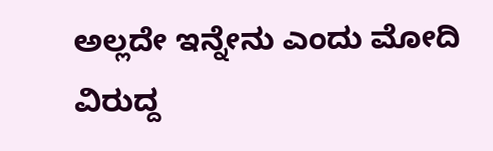ಅಲ್ಲದೇ ಇನ್ನೇನು ಎಂದು ಮೋದಿ ವಿರುದ್ದ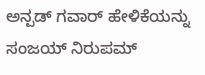ಅನ್ಪಡ್ ಗವಾರ್ ಹೇಳಿಕೆಯನ್ನು ಸಂಜಯ್ ನಿರುಪಮ್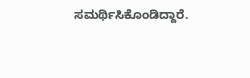ಸಮರ್ಥಿಸಿಕೊಂಡಿದ್ದಾರೆ.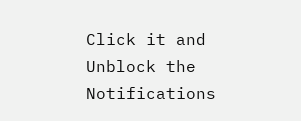Click it and Unblock the Notifications